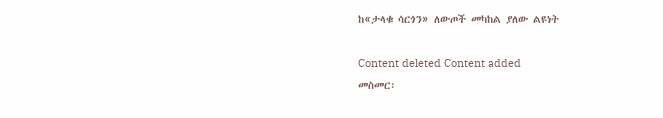ከ«ታላቁ ሳርጎን» ለውጦች መካከል ያለው ልዩነት

Content deleted Content added
መስመር፡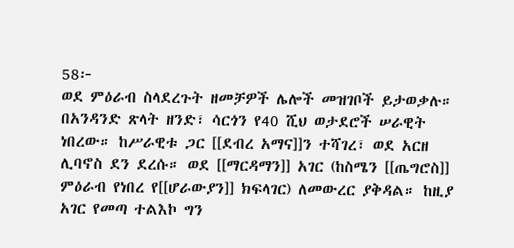58፦
ወደ ምዕራብ ስላደረጉት ዘመቻዎች ሌሎች መዝገቦች ይታወቃሉ። በአንዳንድ ጽላት ዘንድ፣ ሳርጎን የ40 ሺህ ወታደሮች ሠራዊት ነበረው። ከሥራዊቱ ጋር [[ደብረ አማና]]ን ተሻገረ፣ ወደ አርዘ ሊባኖስ ደን ደረሱ። ወደ [[ማርዳማን]] አገር (ከስሜን [[ጤግሮስ]] ምዕራብ የነበረ የ[[ሆራውያን]] ክፍላገር) ለመውረር ያቅዳል። ከዚያ አገር የመጣ ተልእኮ ግን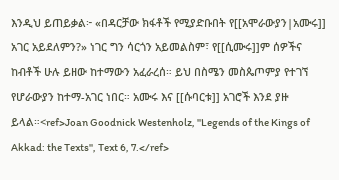እንዲህ ይጠይቃል፦ «በዳርቻው ክፋቶች የሚያድቡበት የ[[አሞራውያን|አሙሩ]] አገር አይደለምን?» ነገር ግን ሳርጎን አይመልስም፣ የ[[ሲሙሩ]]ም ሰዎችና ከብቶች ሁሉ ይዘው ከተማውን አፈራረሰ። ይህ በስሜን መስጴጦምያ የተገኘ የሆራውያን ከተማ-አገር ነበር። አሙሩ እና [[ሱባርቱ]] አገሮች እንደ ያዙ ይላል።<ref>Joan Goodnick Westenholz, ''Legends of the Kings of Akkad: the Texts'', Text 6, 7.</ref>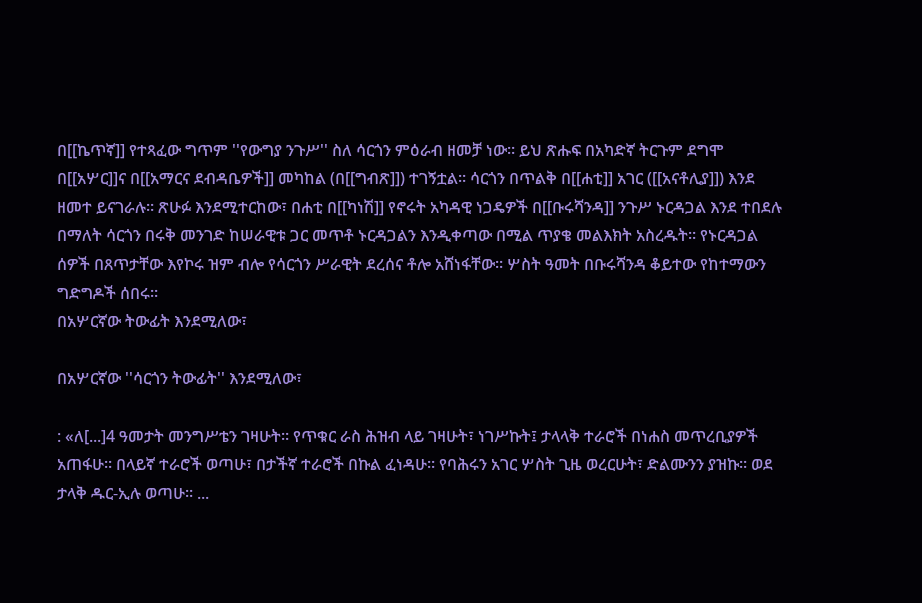በ[[ኬጥኛ]] የተጻፈው ግጥም ''የውግያ ንጉሥ'' ስለ ሳርጎን ምዕራብ ዘመቻ ነው። ይህ ጽሑፍ በአካድኛ ትርጉም ደግሞ በ[[አሦር]]ና በ[[አማርና ደብዳቤዎች]] መካከል (በ[[ግብጽ]]) ተገኝቷል። ሳርጎን በጥልቅ በ[[ሐቲ]] አገር ([[አናቶሊያ]]) እንደ ዘመተ ይናገራሉ። ጽሁፉ እንደሚተርከው፣ በሐቲ በ[[ካነሽ]] የኖሩት አካዳዊ ነጋዴዎች በ[[ቡሩሻንዳ]] ንጉሥ ኑርዳጋል እንደ ተበደሉ በማለት ሳርጎን በሩቅ መንገድ ከሠራዊቱ ጋር መጥቶ ኑርዳጋልን እንዲቀጣው በሚል ጥያቄ መልእክት አስረዱት። የኑርዳጋል ሰዎች በጸጥታቸው እየኮሩ ዝም ብሎ የሳርጎን ሥራዊት ደረሰና ቶሎ አሸነፋቸው። ሦስት ዓመት በቡሩሻንዳ ቆይተው የከተማውን ግድግዶች ሰበሩ።
በአሦርኛው ትውፊት እንደሚለው፣

በአሦርኛው ''ሳርጎን ትውፊት'' እንደሚለው፣

: «ለ[...]4 ዓመታት መንግሥቴን ገዛሁት። የጥቁር ራስ ሕዝብ ላይ ገዛሁት፣ ነገሥኩት፤ ታላላቅ ተራሮች በነሐስ መጥረቢያዎች አጠፋሁ። በላይኛ ተራሮች ወጣሁ፣ በታችኛ ተራሮች በኩል ፈነዳሁ። የባሕሩን አገር ሦስት ጊዜ ወረርሁት፣ ድልሙንን ያዝኩ። ወደ ታላቅ ዱር-ኢሉ ወጣሁ። ...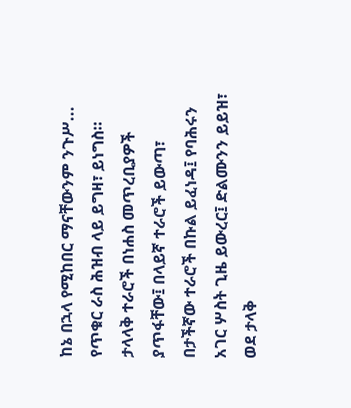ከኔ በኋላ የሚከበር ማናቸውንም ንጉሥ... የጥቁር ራስ ሕዝብ ላይ ይግዛ፣ ይነግስ። ታላላቅ ተራሮች በነሐስ መጥረቢያዎች ያጥፋቸው፤ በላይኛ ተራሮች ይውጣ፣ በታችኛው ተራሮች በኩል ይፈነዳ፤ የባሕሩን አገር ሦስት ጊዜ ይውረር፤ ድልሙንን ይይዝ፣ ወደ ታላቅ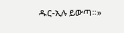ዱር-ኢሉ ይውጣ።»